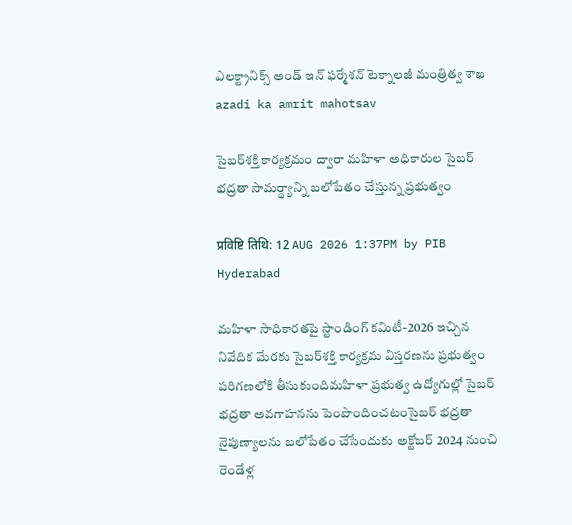ఎలక్ట్రానిక్స్ అండ్ ఇన్‌ ఫ‌ర్మేశన్‌ టెక్నాలజీ మంత్రిత్వ శాఖ
azadi ka amrit mahotsav

సైబర్‌శక్తి కార్యక్రమం ద్వారా మహిళా అధికారుల సైబర్ భద్రతా సామర్థ్యాన్ని బలోపేతం చేస్తున్న ప్రభుత్వం

प्रविष्टि तिथि: 12 AUG 2026 1:37PM by PIB Hyderabad

మహిళా సాధికారతపై స్టాండింగ్ కమిటీ-2026 ఇచ్చిన నివేదిక మేరకు సైబర్‌శక్తి కార్యక్రమ విస్తరణను ప్రభుత్వం పరిగణలోకి తీసుకుందిమహిళా ప్రభుత్వ ఉద్యోగుల్లో సైబర్ భద్రతా అవగాహనను పెంపొందించటంసైబర్ భద్రతా నైపుణ్యాలను బలోపేతం చేసేందుకు అక్టోబర్ 2024 నుంచి రెండేళ్ల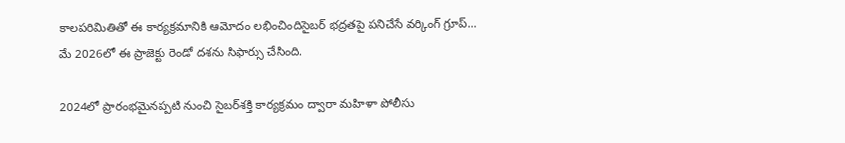కాలపరిమితితో ఈ కార్యక్రమానికి ఆమోదం లభించిందిసైబర్ భద్రతపై పనిచేసే వర్కింగ్ గ్రూప్... మే 2026లో ఈ ప్రాజెక్టు రెండో దశను సిఫార్సు చేసింది.

2024లో ప్రారంభమైనప్పటి నుంచి సైబర్‌శక్తి కార్యక్రమం ద్వారా మహిళా పోలీసు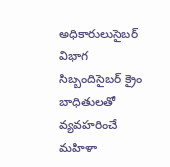అధికారులుసైబర్ విభాగ సిబ్బందిసైబర్ క్రైం బాధితులతో వ్యవహరించే మహిళా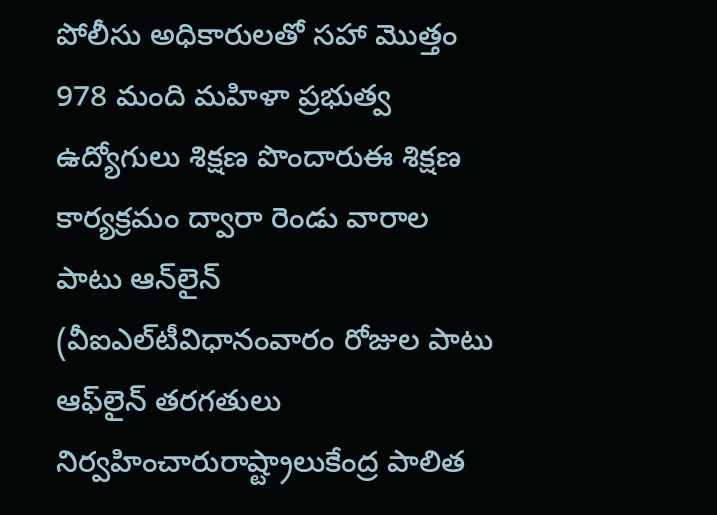పోలీసు అధికారులతో సహా మొత్తం 978 మంది మహిళా ప్రభుత్వ ఉద్యోగులు శిక్షణ పొందారుఈ శిక్షణ కార్యక్రమం ద్వారా రెండు వారాల పాటు ఆన్‌లైన్ (వీఐఎల్‌టీవిధానంవారం రోజుల పాటు ఆఫ్‌లైన్ తరగతులు నిర్వహించారురాష్ట్రాలుకేంద్ర పాలిత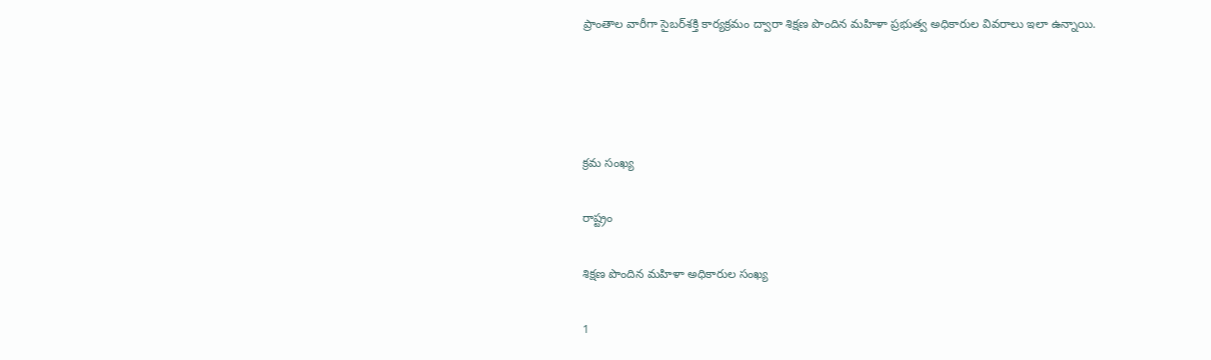ప్రాంతాల వారీగా సైబర్‌శక్తి కార్యక్రమం ద్వారా శిక్షణ పొందిన మహిళా ప్రభుత్వ అధికారుల వివరాలు ఇలా ఉన్నాయి.




క్రమ సంఖ్య

రాష్ట్రం

శిక్షణ పొందిన మహిళా అధికారుల సంఖ్య

1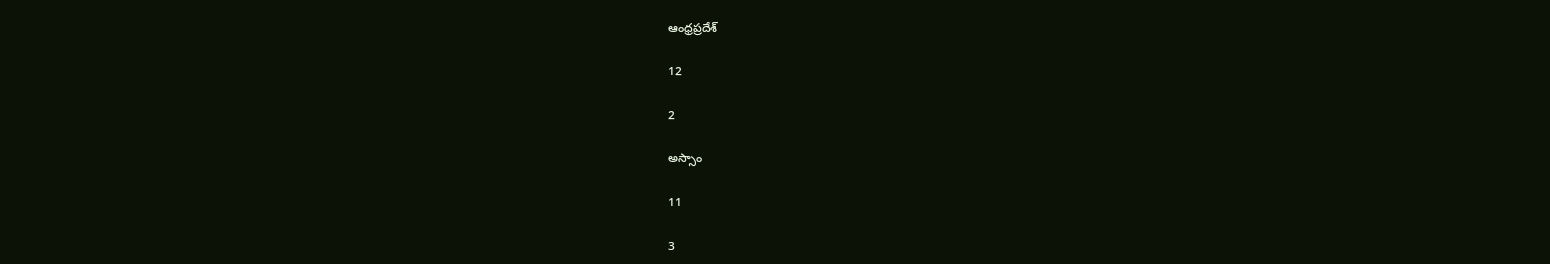ఆంధ్రప్రదేశ్

12

2

అస్సాం

11

3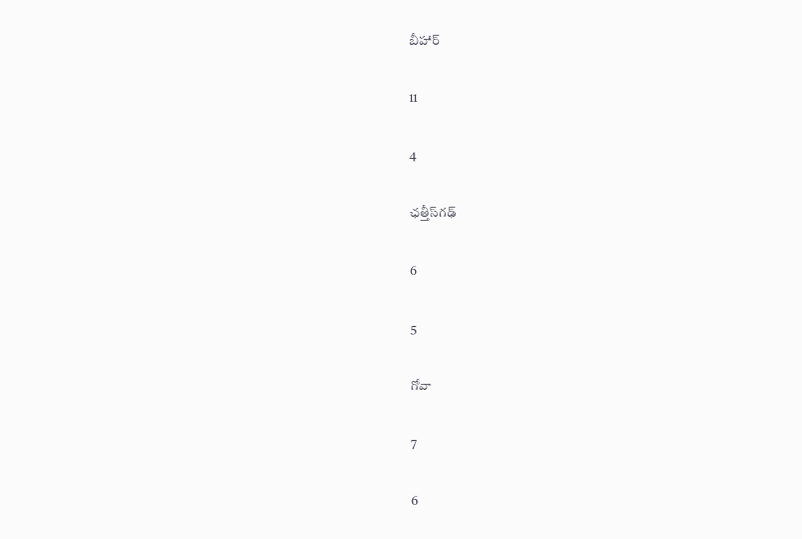బీహార్

11

4

ఛత్తీస్‌గఢ్

6

5

గోవా

7

6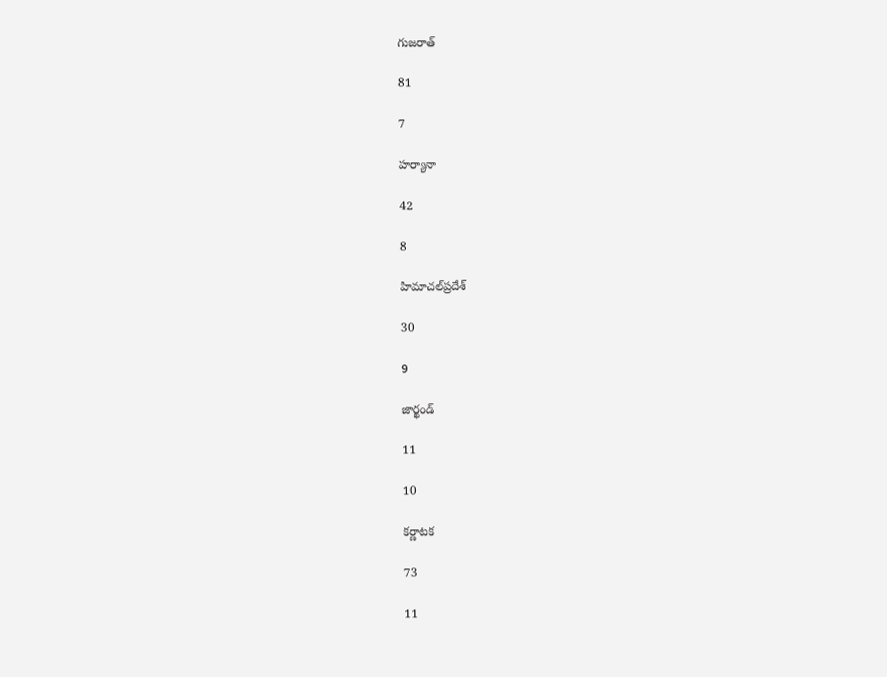గుజరాత్

81

7

హర్యానా

42

8

హిమాచల్‌ప్రదేశ్

30

9

జార్ఖండ్

11

10

కర్ణాటక

73

11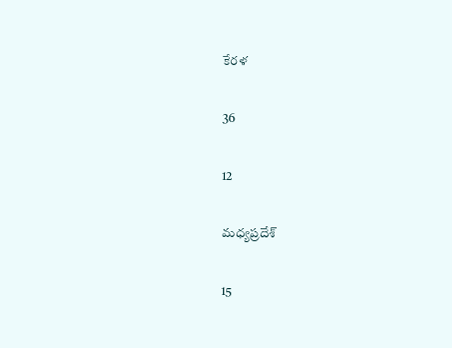కేరళ

36

12

మధ్యప్రదేశ్

15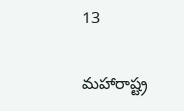13

మహారాష్ట్ర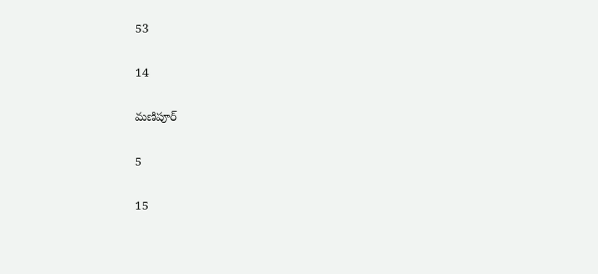53

14

మణిపూర్

5

15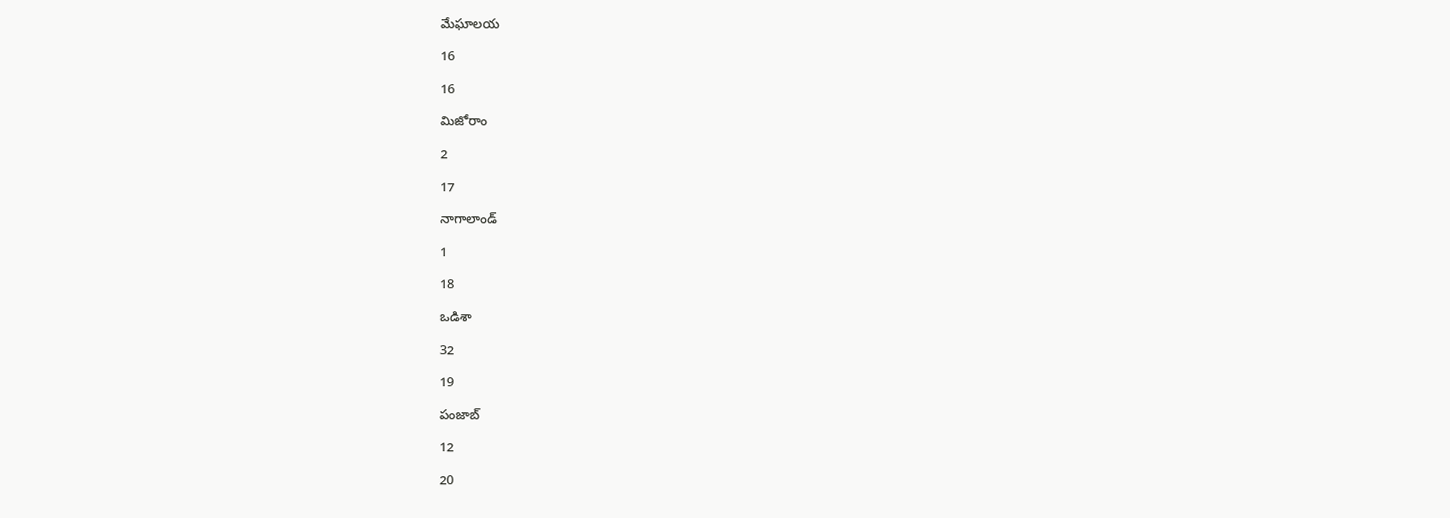మేఘాలయ

16

16

మిజోరాం

2

17

నాగాలాండ్

1

18

ఒడిశా

32

19

పంజాబ్

12

20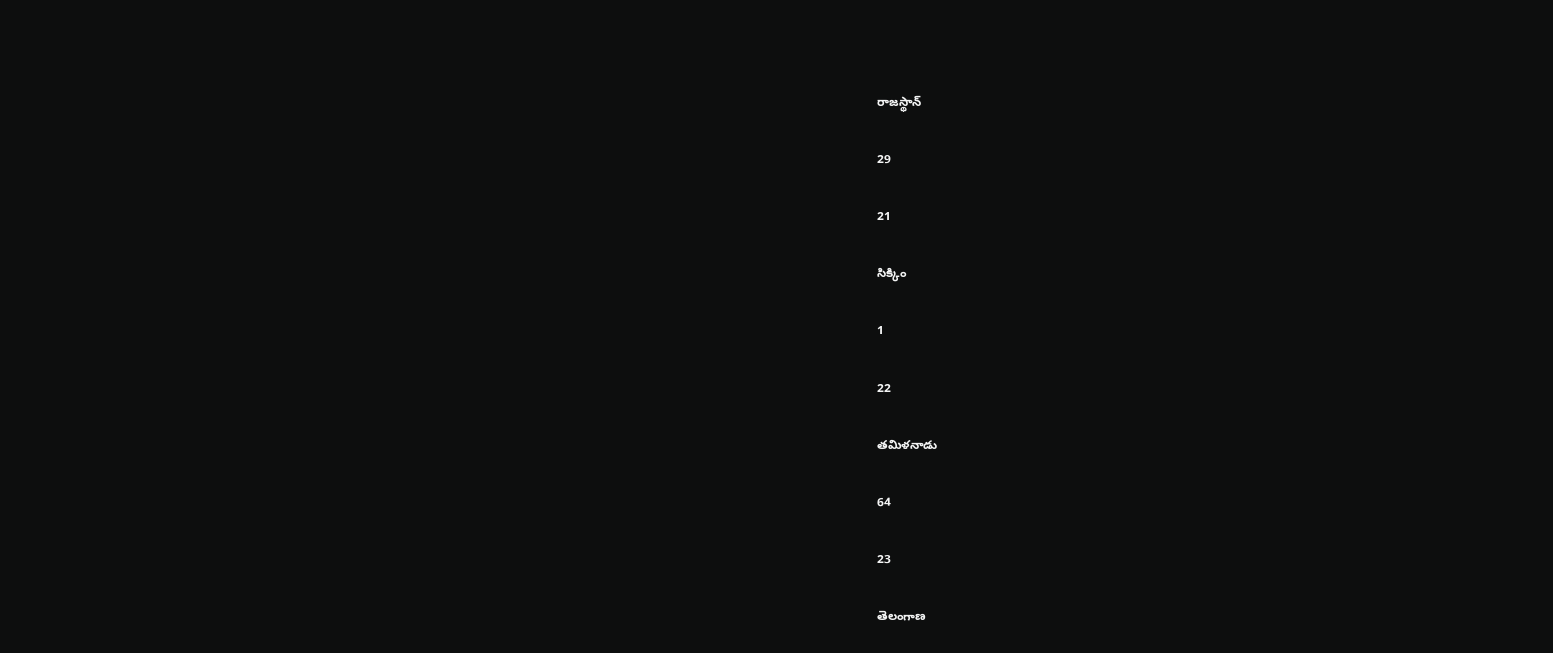రాజస్థాన్

29

21

సిక్కిం

1

22

తమిళనాడు

64

23

తెలంగాణ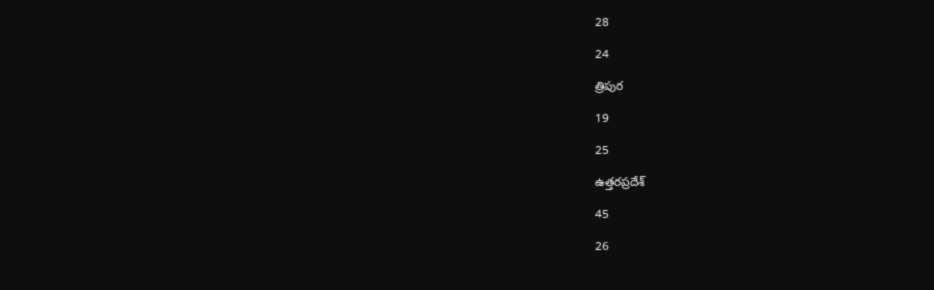28

24

త్రిపుర

19

25

ఉత్తరప్రదేశ్

45

26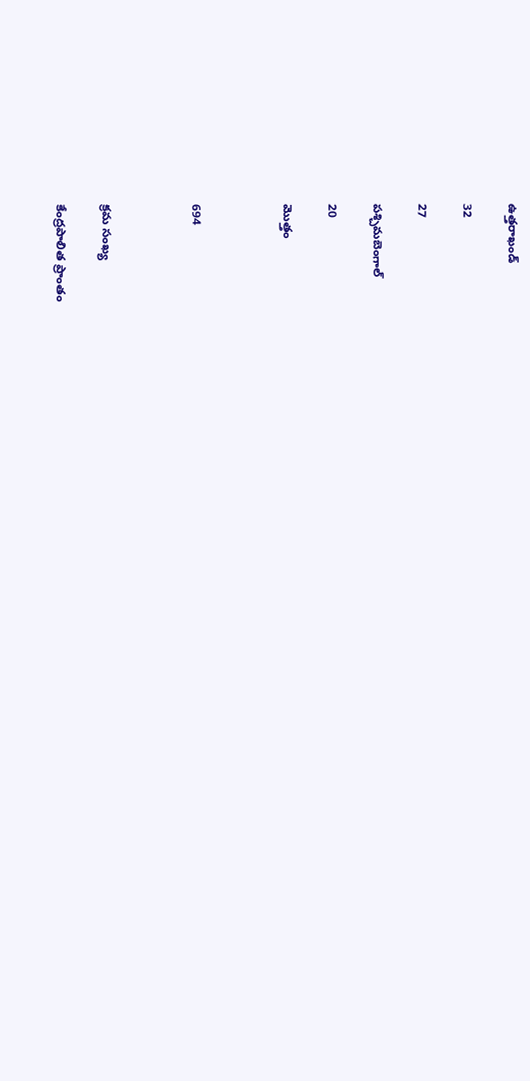ఉత్తరాఖండ్

32

27

పశ్చిమబెంగాల్

20

మొత్తం



694



క్రమ సంఖ్య

కేంద్రపాలిత ప్రాంతం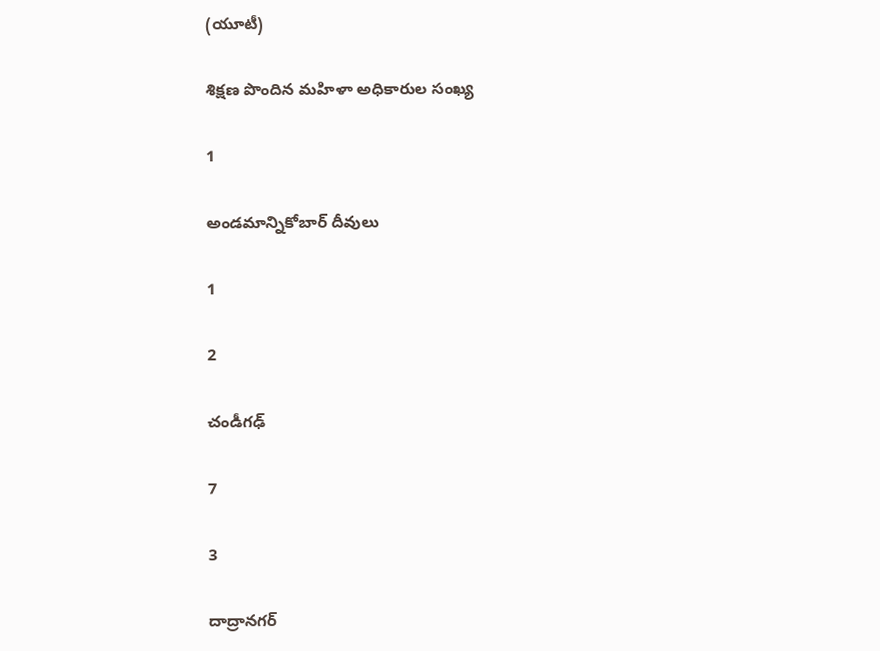(యూటీ)

శిక్షణ పొందిన మహిళా అధికారుల సంఖ్య

1

అండమాన్నికోబార్ దీవులు

1

2

చండీగఢ్

7

3

దాద్రానగర్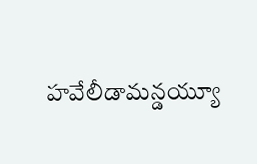హవేలీడామన్డయ్యూ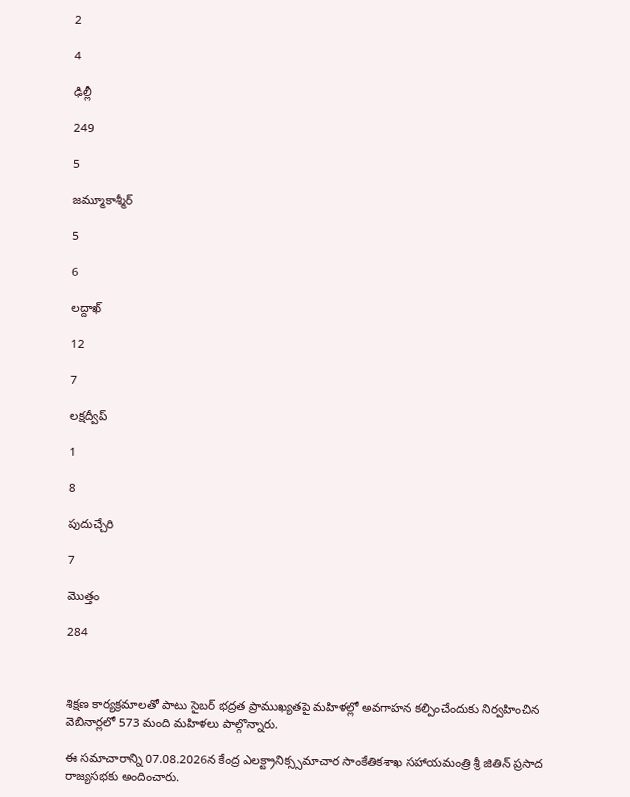2

4

ఢిల్లీ

249

5

జమ్మూకాశ్మీర్

5

6

లద్దాఖ్

12

7

లక్షద్వీప్

1

8

పుదుచ్చేరి

7

మొత్తం

284



శిక్షణ కార్యక్రమాలతో పాటు సైబర్ భద్రత ప్రాముఖ్యతపై మహిళల్లో అవగాహన కల్పించేందుకు నిర్వహించిన వెబినార్లలో 573 మంది మహిళలు పాల్గొన్నారు.

ఈ సమాచారాన్ని 07.08.2026న కేంద్ర ఎలక్ట్రానిక్స్సమాచార సాంకేతికశాఖ సహాయమంత్రి శ్రీ జితిన్ ప్రసాద రాజ్యసభకు అందించారు.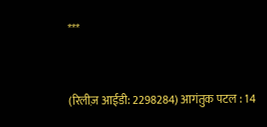***


(रिलीज़ आईडी: 2298284) आगंतुक पटल : 14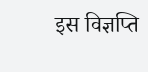इस विज्ञप्ति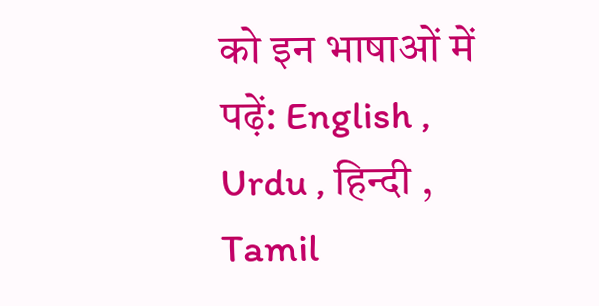को इन भाषाओं में पढ़ें: English , Urdu , हिन्दी , Tamil